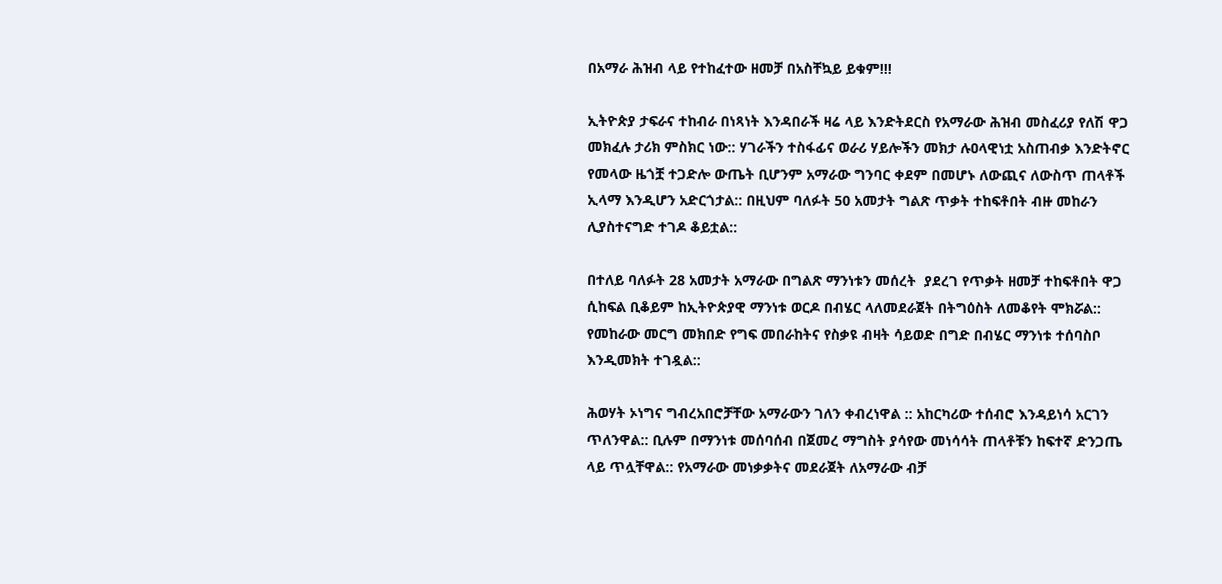በአማራ ሕዝብ ላይ የተከፈተው ዘመቻ በአስቸኳይ ይቁም!!!

ኢትዮጵያ ታፍራና ተከብራ በነጻነት እንዳበራች ዛሬ ላይ እንድትደርስ የአማራው ሕዝብ መስፈሪያ የለሽ ዋጋ መክፈሉ ታሪክ ምስክር ነው:: ሃገራችን ተስፋፊና ወራሪ ሃይሎችን መክታ ሉዐላዊነቷ አስጠብቃ እንድትኖር የመላው ዜጎቿ ተጋድሎ ውጤት ቢሆንም አማራው ግንባር ቀደም በመሆኑ ለውጪና ለውስጥ ጠላቶች ኢላማ እንዲሆን አድርጎታል:: በዚህም ባለፉት 50 አመታት ግልጽ ጥቃት ተከፍቶበት ብዙ መከራን ሊያስተናግድ ተገዶ ቆይቷል::

በተለይ ባለፉት 28 አመታት አማራው በግልጽ ማንነቱን መሰረት  ያደረገ የጥቃት ዘመቻ ተከፍቶበት ዋጋ ሲከፍል ቢቆይም ከኢትዮጵያዊ ማንነቱ ወርዶ በብሄር ላለመደራጀት በትግዕስት ለመቆየት ሞክሯል:: የመከራው መርግ መክበድ የግፍ መበራከትና የስቃዩ ብዛት ሳይወድ በግድ በብሄር ማንነቱ ተሰባስቦ እንዲመክት ተገዷል::

ሕወሃት ኦነግና ግብረአበሮቻቸው አማራውን ገለን ቀብረነዋል :: አከርካሪው ተሰብሮ እንዳይነሳ አርገን ጥለንዋል:: ቢሉም በማንነቱ መሰባሰብ በጀመረ ማግስት ያሳየው መነሳሳት ጠላቶቹን ከፍተኛ ድንጋጤ ላይ ጥሏቸዋል:: የአማራው መነቃቃትና መደራጀት ለአማራው ብቻ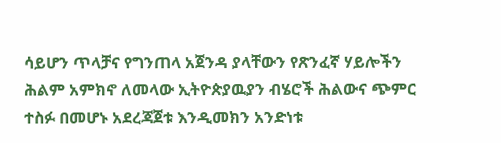ሳይሆን ጥላቻና የግንጠላ አጀንዳ ያላቸውን የጽንፈኛ ሃይሎችን ሕልም አምክኖ ለመላው ኢትዮጵያዉያን ብሄሮች ሕልውና ጭምር ተስፉ በመሆኑ አደረጃጀቱ እንዲመክን አንድነቱ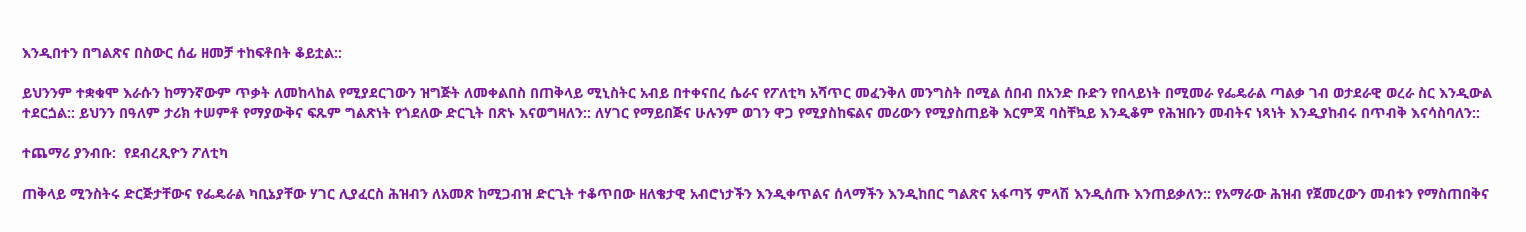እንዲበተን በግልጽና በስውር ሰፊ ዘመቻ ተከፍቶበት ቆይቷል::

ይህንንም ተቋቁሞ እራሱን ከማንኛውም ጥቃት ለመከላከል የሚያደርገውን ዝግጅት ለመቀልበስ በጠቅላይ ሚኒስትር አብይ በተቀናበረ ሴራና የፖለቲካ አሻጥር መፈንቅለ መንግስት በሚል ሰበብ በአንድ ቡድን የበላይነት በሚመራ የፌዴራል ጣልቃ ገብ ወታደራዊ ወረራ ስር እንዲውል ተደርጏል:: ይህንን በዓለም ታሪክ ተሠምቶ የማያውቅና ፍጹም ግልጽነት የጎደለው ድርጊት በጽኑ እናወግዛለን:: ለሃገር የማይበጅና ሁሉንም ወገን ዋጋ የሚያስከፍልና መሪውን የሚያስጠይቅ እርምጃ ባስቸኳይ እንዲቆም የሕዝቡን መብትና ነጻነት እንዲያከብሩ በጥብቅ እናሳስባለን::

ተጨማሪ ያንብቡ:  የደብረጺዮን ፖለቲካ

ጠቅላይ ሚንስትሩ ድርጅታቸውና የፌዴራል ካቢኔያቸው ሃገር ሊያፈርስ ሕዝብን ለአመጽ ከሚጋብዝ ድርጊት ተቆጥበው ዘለቄታዊ አብሮነታችን እንዲቀጥልና ሰላማችን እንዲከበር ግልጽና አፋጣኝ ምላሽ እንዲሰጡ እንጠይቃለን:: የአማራው ሕዝብ የጀመረውን መብቱን የማስጠበቅና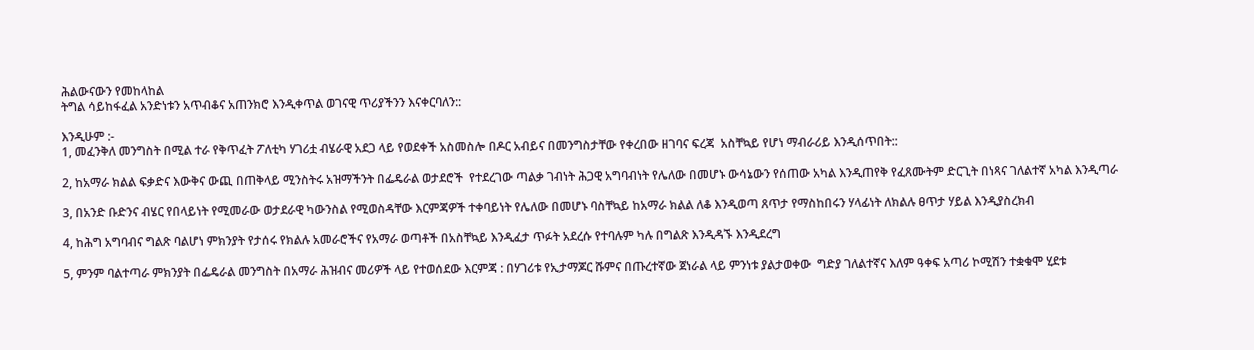ሕልውናውን የመከላከል
ትግል ሳይከፋፈል አንድነቱን አጥብቆና አጠንክሮ እንዲቀጥል ወገናዊ ጥሪያችንን እናቀርባለን::

እንዲሁም :-
1, መፈንቅለ መንግስት በሚል ተራ የቅጥፈት ፖለቲካ ሃገሪቷ ብሄራዊ አደጋ ላይ የወደቀች አስመስሎ በዶር አብይና በመንግስታቸው የቀረበው ዘገባና ፍረጃ  አስቸኳይ የሆነ ማብራሪይ እንዲሰጥበት::

2, ከአማራ ክልል ፍቃድና እውቅና ውጪ በጠቅላይ ሚንስትሩ አዝማችንት በፌዴራል ወታደሮች  የተደረገው ጣልቃ ገብነት ሕጋዊ አግባብነት የሌለው በመሆኑ ውሳኔውን የሰጠው አካል እንዲጠየቅ የፈጸሙትም ድርጊት በነጻና ገለልተኛ አካል እንዲጣራ

3, በአንድ ቡድንና ብሄር የበላይነት የሚመራው ወታደራዊ ካውንስል የሚወስዳቸው እርምጃዎች ተቀባይነት የሌለው በመሆኑ ባስቸኳይ ከአማራ ክልል ለቆ እንዲወጣ ጸጥታ የማስከበሩን ሃላፊነት ለክልሉ ፀጥታ ሃይል እንዲያስረክብ

4, ከሕግ አግባብና ግልጽ ባልሆነ ምክንያት የታሰሩ የክልሉ አመራሮችና የአማራ ወጣቶች በአስቸኳይ እንዲፈታ ጥፉት አደረሱ የተባሉም ካሉ በግልጽ እንዲዳኙ እንዲደረግ

5, ምንም ባልተጣራ ምክንያት በፌዴራል መንግስት በአማራ ሕዝብና መሪዎች ላይ የተወሰደው እርምጃ : በሃገሪቱ የኢታማጆር ሹምና በጡረተኛው ጀነራል ላይ ምንነቱ ያልታወቀው  ግድያ ገለልተኛና እለም ዓቀፍ አጣሪ ኮሚሽን ተቋቁሞ ሂደቱ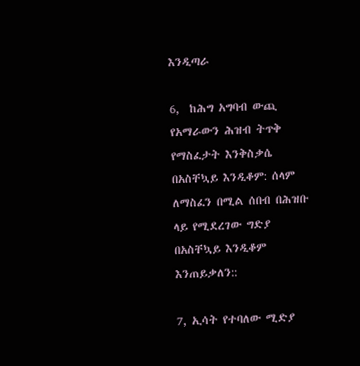እንዲጣራ

6,  ከሕግ አግባብ ውጪ የአማራውን ሕዝብ ትጥቅ የማስፈታት እንቅስቃሴ በአስቸኳይ እንዲቆም: ሰላም ለማስፈን በሚል ሰበብ በሕዝቡ ላይ የሚደረገው ግድያ በአስቸኳይ እንዲቆም እንጠይቃለን::

7, ኢሳት የተባለው ሚድያ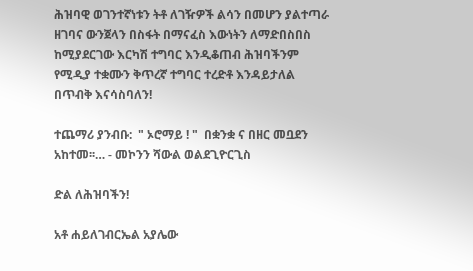ሕዝባዊ ወገንተኛነቱን ትቶ ለገዥዎች ልሳን በመሆን ያልተጣራ ዘገባና ውንጀላን በስፋት በማናፈስ እውነትን ለማድበስበስ ከሚያደርገው እርካሽ ተግባር እንዲቆጠብ ሕዝባችንም የሚዲያ ተቋሙን ቅጥረኛ ተግባር ተረድቶ እንዳይታለል በጥብቅ እናሳስባለን!

ተጨማሪ ያንብቡ:  " ኦሮማይ ! "  በቋንቋ ና በዘር መቧደን አከተመ፡፡… - መኮንን ሻውል ወልደጊዮርጊስ

ድል ለሕዝባችን!

አቶ ሐይለገብርኤል አያሌው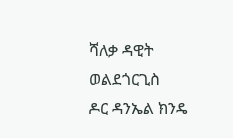ሻለቃ ዳዊት ወልደጎርጊስ
ዶር ዳንኤል ክንዴ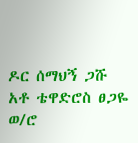ዶር ሰማህኝ ጋሹ
አቶ ቴዋድሮስ ፀጋዬ
ወ/ሮ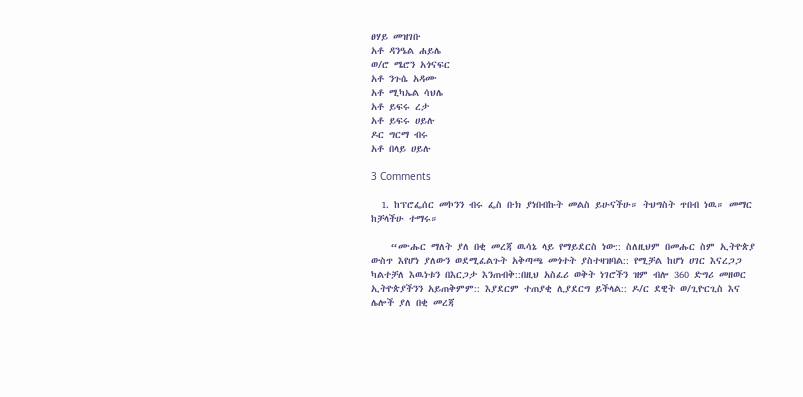ፀሃይ መዝገቡ
አቶ ዳንዔል ሐይሌ
ወ/ሮ ሜሮን አጎናፍር
አቶ ንጉሴ አዳሙ
አቶ ሚካኤል ሳህሌ
አቶ ይፍሩ ረታ
አቶ ይፍሩ ሀይሉ
ዶር ግርማ ብሩ
አቶ በላይ ሀይሉ

3 Comments

  1. ከፕሮፌሰር መኮንን ብሩ ፌስ ቡክ ያነበብኩት መልስ ይሁናችሁ። ትህግስት ጥበብ ነዉ። መማር ከቻላችሁ ተማሩ።

    “ሙሑር ማለት ያለ በቂ መረጃ ዉሳኔ ላይ የማይደርስ ነው:: ስለዚህም በመሑር ስም ኢትዮጵያ ውስጥ እየሆነ ያለውን ወደሚፈልጉት አቅጣጫ መጎተት ያስተዛዝባል:: የሚቻል ከሆነ ሀገር እናረጋጋ ካልተቻለ እዉነቱን በእርጋታ እንጠብቅ::በዚህ አስፈሪ ወቅት ነገሮችን ዝም ብሎ 360 ድግሪ መዘወር ኢትዮጵያችንን አይጠቅምም:: እያደርም ተጠያቂ ሊያደርግ ይችላል:: ዶ/ር ደዊት ወ/ጊዮርጊስ እና ሌሎች ያለ በቂ መረጃ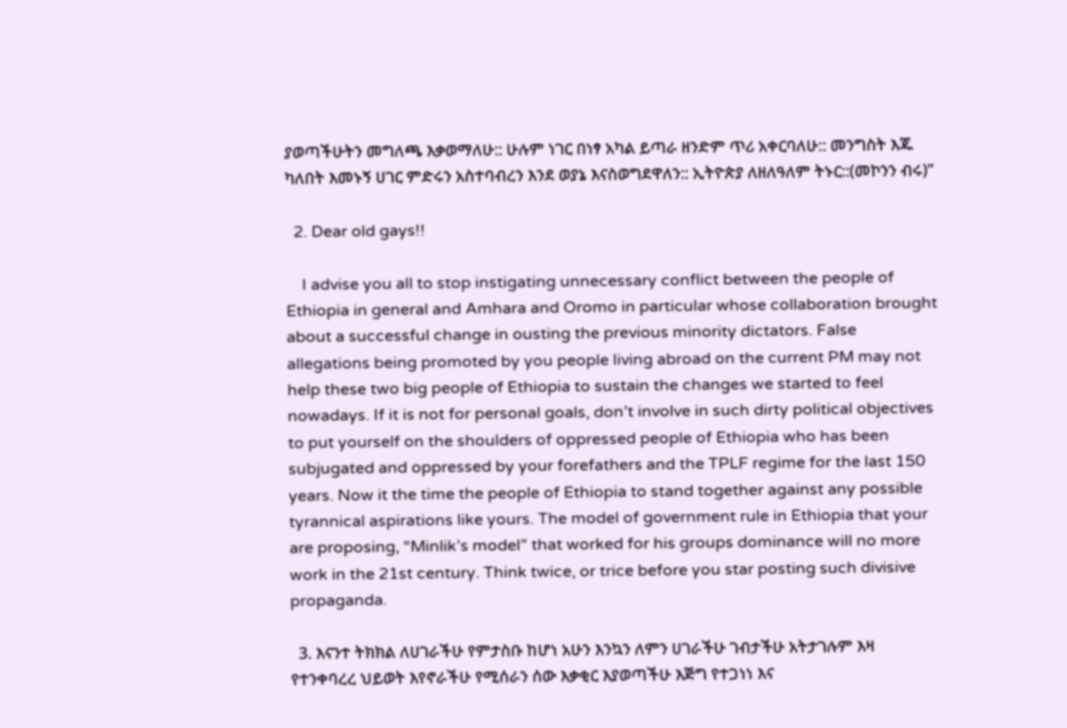ያወጣችሁትን መግለጫ እቃወማለሁ:: ሁሉም ነገር በነፃ አካል ይጣራ ዘንድም ጥሪ አቀርባለሁ:: መንግስት እጁ ካለበት እመኑኝ ሀገር ምድሩን አስተባብረን እንደ ወያኔ እናስወግደዋለን:: ኢትዮጵያ ለዘለዓለም ትኑር::(መኮንን ብሩ)”

  2. Dear old gays!!

    I advise you all to stop instigating unnecessary conflict between the people of Ethiopia in general and Amhara and Oromo in particular whose collaboration brought about a successful change in ousting the previous minority dictators. False allegations being promoted by you people living abroad on the current PM may not help these two big people of Ethiopia to sustain the changes we started to feel nowadays. If it is not for personal goals, don’t involve in such dirty political objectives to put yourself on the shoulders of oppressed people of Ethiopia who has been subjugated and oppressed by your forefathers and the TPLF regime for the last 150 years. Now it the time the people of Ethiopia to stand together against any possible tyrannical aspirations like yours. The model of government rule in Ethiopia that your are proposing, “Minlik’s model” that worked for his groups dominance will no more work in the 21st century. Think twice, or trice before you star posting such divisive propaganda.

  3. እናንተ ትክክል ለሀገራችሁ የምታስቡ ከሆነ አሁን እንኳን ለምን ሀገራችሁ ገብታችሁ አትታገሉም እዛ የተንቀባረረ ህይወት እየኖራችሁ የሚሰራን ሰው እቃቂር እያወጣችሁ እጅግ የተጋነነ እና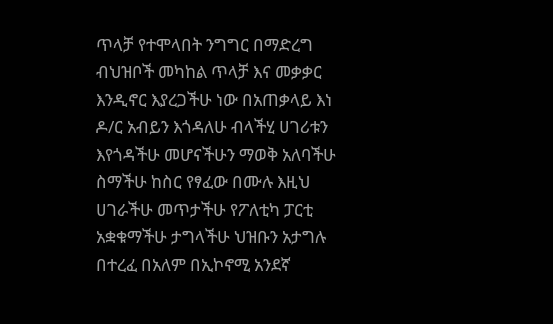ጥላቻ የተሞላበት ንግግር በማድረግ ብህዝቦች መካከል ጥላቻ እና መቃቃር እንዲኖር እያረጋችሁ ነው በአጠቃላይ እነ ዶ/ር አብይን እጎዳለሁ ብላችሂ ሀገሪቱን እየጎዳችሁ መሆናችሁን ማወቅ አለባችሁ ስማችሁ ከስር የፃፈው በሙሉ እዚህ ሀገራችሁ መጥታችሁ የፖለቲካ ፓርቲ አቋቁማችሁ ታግላችሁ ህዝቡን አታግሉ በተረፈ በአለም በኢኮኖሚ አንደኛ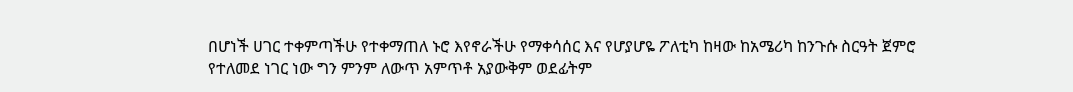በሆነች ሀገር ተቀምጣችሁ የተቀማጠለ ኑሮ እየኖራችሁ የማቀሳሰር እና የሆያሆዬ ፖለቲካ ከዛው ከአሜሪካ ከንጉሱ ስርዓት ጀምሮ የተለመደ ነገር ነው ግን ምንም ለውጥ አምጥቶ አያውቅም ወደፊትም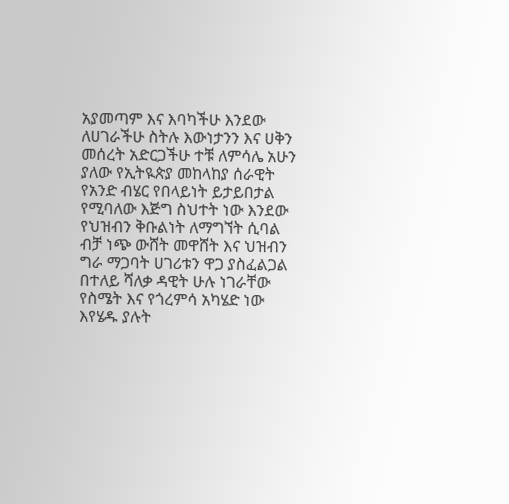አያመጣም እና እባካችሁ እንደው ለሀገራችሁ ስትሉ እውነታንን እና ሀቅን መሰረት አድርጋችሁ ተቹ ለምሳሌ አሁን ያለው የኢትዪጵያ መከላከያ ሰራዊት የአንድ ብሄር የበላይነት ይታይበታል የሚባለው እጅግ ስህተት ነው እንደው የህዝብን ቅቡልነት ለማግኘት ሲባል ብቻ ነጭ ውሸት መዋሸት እና ህዝብን ግራ ማጋባት ሀገሪቱን ዋጋ ያስፈልጋል በተለይ ሻለቃ ዳዊት ሁሉ ነገራቸው የስሜት እና የጎረምሳ አካሄድ ነው እየሄዱ ያሉት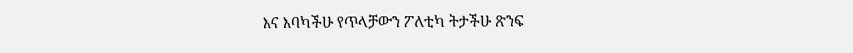እና እባካችሁ የጥላቻውን ፖለቲካ ትታችሁ ጽንፍ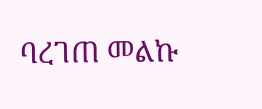ባረገጠ መልኩ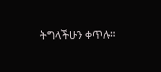ትግላችሁን ቀጥሉ።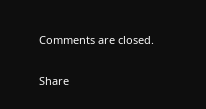Comments are closed.

Share